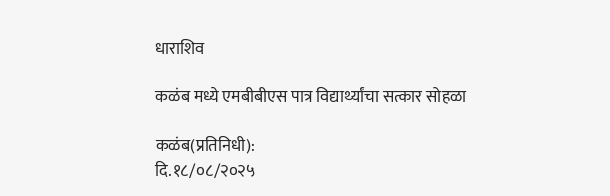धाराशिव

कळंब मध्ये एमबीबीएस पात्र विद्यार्थ्यांचा सत्कार सोहळा

कळंब(प्रतिनिधी):
दि.१८/०८/२०२५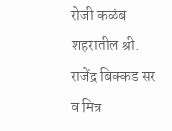रोजी कळंब शहरातील श्री. राजेंद्र बिक्कड सर व मित्र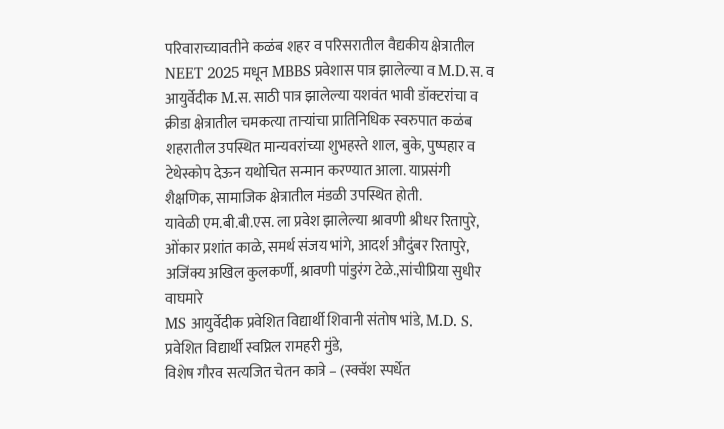परिवाराच्यावतीने कळंब शहर व परिसरातील वैद्यकीय क्षेत्रातील NEET 2025 मधून MBBS प्रवेशास पात्र झालेल्या व M.D.स. व आयुर्वेदीक M.स. साठी पात्र झालेल्या यशवंत भावी डॉक्टरांचा व क्रीडा क्षेत्रातील चमकत्या ताऱ्यांचा प्रातिनिधिक स्वरुपात कळंब शहरातील उपस्थित मान्यवरांच्या शुभहस्ते शाल, बुके, पुष्पहार व टेथेस्कोप देऊन यथोचित सन्मान करण्यात आला. याप्रसंगी शैक्षणिक, सामाजिक क्षेत्रातील मंडळी उपस्थित होती.
यावेळी एम.बी.बी.एस. ला प्रवेश झालेल्या श्रावणी श्रीधर रितापुरे, ओंकार प्रशांत काळे, समर्थ संजय भांगे, आदर्श औदुंबर रितापुरे, अजिंक्य अखिल कुलकर्णी, श्रावणी पांडुरंग टेळे.,सांचीप्रिया सुधीर वाघमारे
MS आयुर्वेदीक प्रवेशित विद्यार्थी शिवानी संतोष भांडे, M.D. S. प्रवेशित विद्यार्थी स्वप्निल रामहरी मुंडे,
विशेष गौरव सत्यजित चेतन कात्रे – (स्क्वॅश स्पर्धेत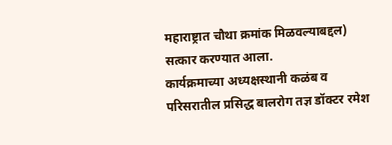महाराष्ट्रात चौथा क्रमांक मिळवल्याबद्दल) सत्कार करण्यात आला.
कार्यक्रमाच्या अध्यक्षस्थानी कळंब व परिसरातील प्रसिद्ध बालरोग तज्ञ डॉक्टर रमेश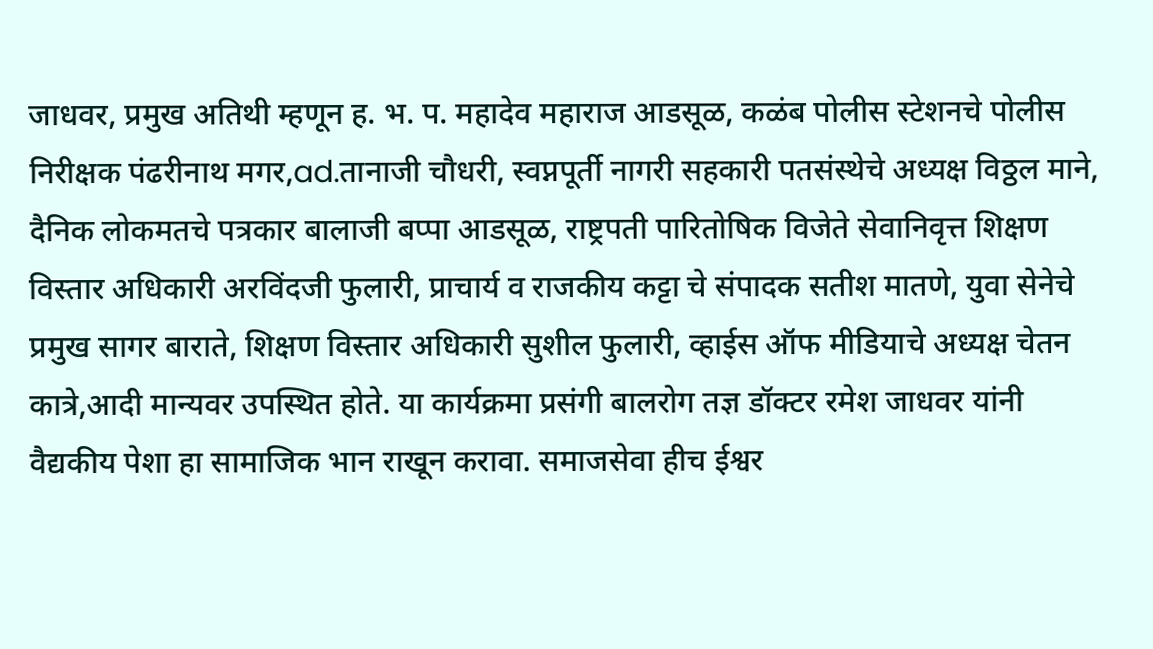जाधवर, प्रमुख अतिथी म्हणून ह. भ. प. महादेव महाराज आडसूळ, कळंब पोलीस स्टेशनचे पोलीस निरीक्षक पंढरीनाथ मगर,ad.तानाजी चौधरी, स्वप्नपूर्ती नागरी सहकारी पतसंस्थेचे अध्यक्ष विठ्ठल माने, दैनिक लोकमतचे पत्रकार बालाजी बप्पा आडसूळ, राष्ट्रपती पारितोषिक विजेते सेवानिवृत्त शिक्षण विस्तार अधिकारी अरविंदजी फुलारी, प्राचार्य व राजकीय कट्टा चे संपादक सतीश मातणे, युवा सेनेचे प्रमुख सागर बाराते, शिक्षण विस्तार अधिकारी सुशील फुलारी, व्हाईस ऑफ मीडियाचे अध्यक्ष चेतन कात्रे,आदी मान्यवर उपस्थित होते. या कार्यक्रमा प्रसंगी बालरोग तज्ञ डॉक्टर रमेश जाधवर यांनी वैद्यकीय पेशा हा सामाजिक भान राखून करावा. समाजसेवा हीच ईश्वर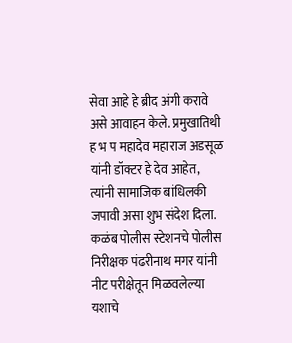सेवा आहे हे ब्रीद अंगी करावे असे आवाहन केले. प्रमुखातिथी ह भ प महादेव महाराज अडसूळ यांनी डॉक्टर हे देव आहेत, त्यांनी सामाजिक बांधिलकी जपावी असा शुभ संदेश दिला. कळंब पोलीस स्टेशनचे पोलीस निरीक्षक पंढरीनाथ मगर यांनी नीट परीक्षेतून मिळवलेल्या यशाचे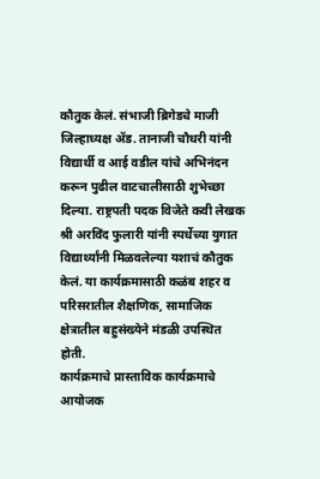कौतुक केलं. संभाजी ब्रिगेडचे माजी जिल्हाध्यक्ष ॲड. तानाजी चौधरी यांनी विद्यार्थी व आई वडील यांचे अभिनंदन करून पुढील वाटचालीसाठी शुभेच्छा दिल्या. राष्ट्रपती पदक विजेते कवी लेखक श्री अरविंद फुलारी यांनी स्पर्धेच्या युगात विद्यार्थ्यांनी मिळवलेल्या यशाचं कौतुक केलं. या कार्यक्रमासाठी कळंब शहर व परिसरातील शैक्षणिक, सामाजिक क्षेत्रातील बहुसंख्येने मंडळी उपस्थित होती.
कार्यक्रमाचे प्रास्ताविक कार्यक्रमाचे आयोजक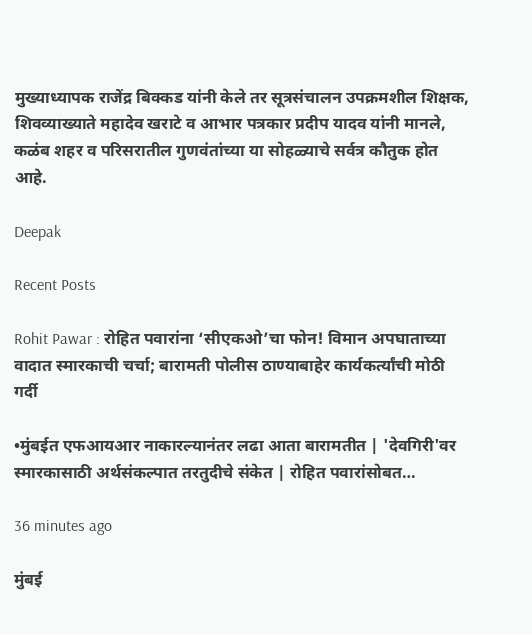मुख्याध्यापक राजेंद्र बिक्कड यांनी केले तर सूत्रसंचालन उपक्रमशील शिक्षक, शिवव्याख्याते महादेव खराटे व आभार पत्रकार प्रदीप यादव यांनी मानले, कळंब शहर व परिसरातील गुणवंतांच्या या सोहळ्याचे सर्वत्र कौतुक होत आहे.

Deepak

Recent Posts

Rohit Pawar : रोहित पवारांना ‘सीएकओ’चा फोन! विमान अपघाताच्या वादात स्मारकाची चर्चा; बारामती पोलीस ठाण्याबाहेर कार्यकर्त्यांची मोठी गर्दी

•मुंबईत एफआयआर नाकारल्यानंतर लढा आता बारामतीत | 'देवगिरी'वर स्मारकासाठी अर्थसंकल्पात तरतुदीचे संकेत | रोहित पवारांसोबत…

36 minutes ago

मुंबई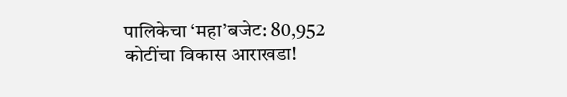पालिकेचा ‘महा’बजेट: 80,952 कोटींचा विकास आराखडा!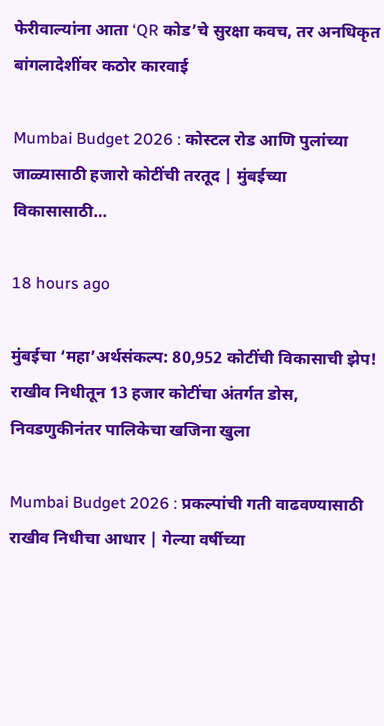फेरीवाल्यांना आता ‘QR कोड’चे सुरक्षा कवच, तर अनधिकृत बांगलादेशींवर कठोर कारवाई

Mumbai Budget 2026 : कोस्टल रोड आणि पुलांच्या जाळ्यासाठी हजारो कोटींची तरतूद | मुंबईच्या विकासासाठी…

18 hours ago

मुंबईचा ‘महा’अर्थसंकल्प: 80,952 कोटींची विकासाची झेप! राखीव निधीतून 13 हजार कोटींचा अंतर्गत डोस, निवडणुकीनंतर पालिकेचा खजिना खुला

Mumbai Budget 2026 : प्रकल्पांची गती वाढवण्यासाठी राखीव निधीचा आधार | गेल्या वर्षीच्या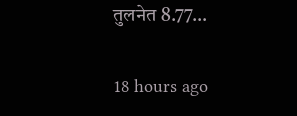तुलनेत 8.77…

18 hours ago